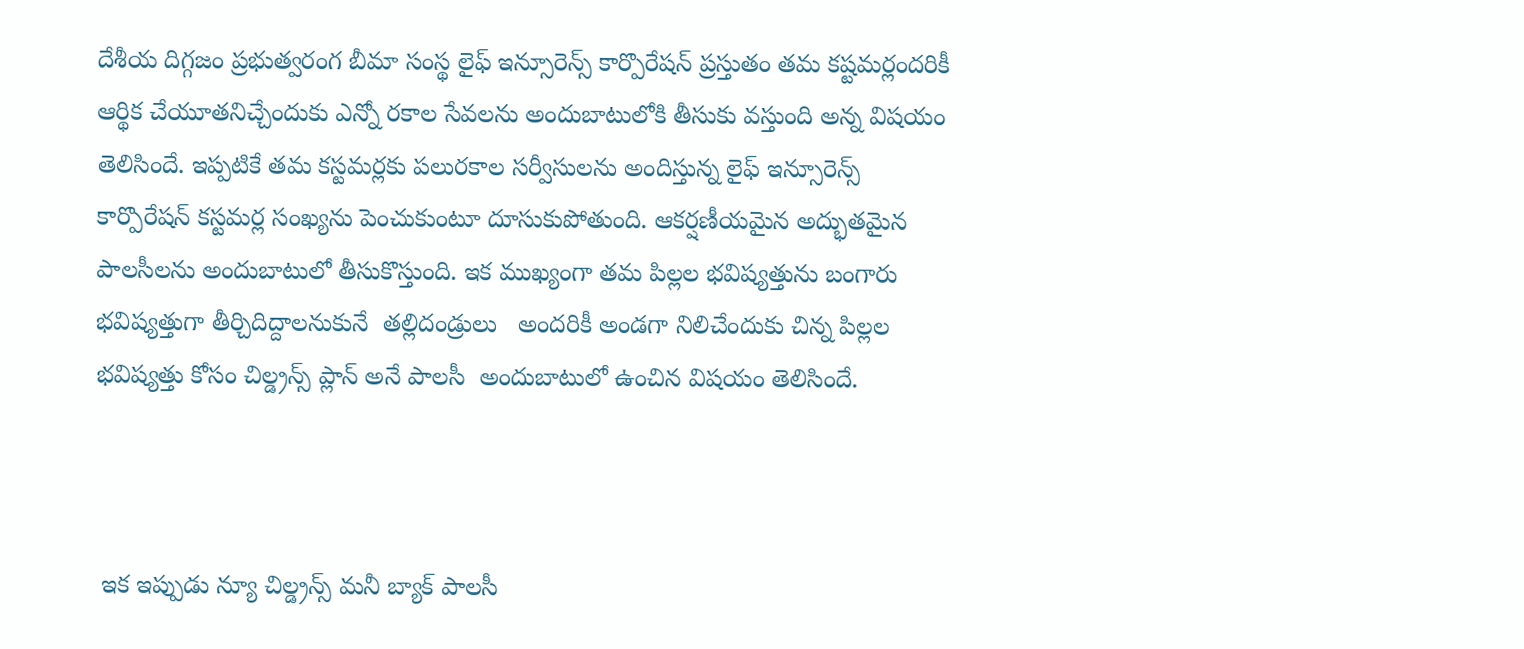దేశీయ దిగ్గజం ప్రభుత్వరంగ బీమా సంస్థ లైఫ్ ఇన్సూరెన్స్ కార్పొరేషన్ ప్రస్తుతం తమ కష్టమర్లందరికీ ఆర్థిక చేయూతనిచ్చేందుకు ఎన్నో రకాల సేవలను అందుబాటులోకి తీసుకు వస్తుంది అన్న విషయం తెలిసిందే. ఇప్పటికే తమ కస్టమర్లకు పలురకాల సర్వీసులను అందిస్తున్న లైఫ్ ఇన్సూరెన్స్ కార్పొరేషన్ కస్టమర్ల సంఖ్యను పెంచుకుంటూ దూసుకుపోతుంది. ఆకర్షణీయమైన అద్భుతమైన పాలసీలను అందుబాటులో తీసుకొస్తుంది. ఇక ముఖ్యంగా తమ పిల్లల భవిష్యత్తును బంగారు భవిష్యత్తుగా తీర్చిదిద్దాలనుకునే  తల్లిదండ్రులు   అందరికీ అండగా నిలిచేందుకు చిన్న పిల్లల భవిష్యత్తు కోసం చిల్డ్రన్స్ ప్లాన్ అనే పాలసీ  అందుబాటులో ఉంచిన విషయం తెలిసిందే.



 ఇక ఇప్పుడు న్యూ చిల్డ్రన్స్ మనీ బ్యాక్ పాలసీ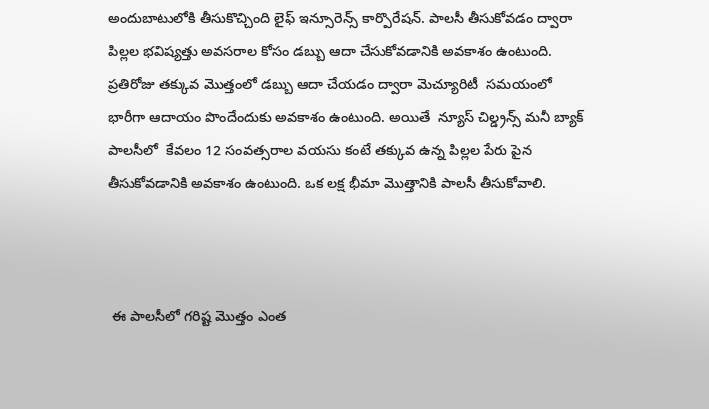అందుబాటులోకి తీసుకొచ్చింది లైఫ్ ఇన్సూరెన్స్ కార్పొరేషన్. పాలసీ తీసుకోవడం ద్వారా పిల్లల భవిష్యత్తు అవసరాల కోసం డబ్బు ఆదా చేసుకోవడానికి అవకాశం ఉంటుంది. ప్రతిరోజు తక్కువ మొత్తంలో డబ్బు ఆదా చేయడం ద్వారా మెచ్యూరిటీ  సమయంలో భారీగా ఆదాయం పొందేందుకు అవకాశం ఉంటుంది. అయితే  న్యూస్ చిల్డ్రన్స్ మనీ బ్యాక్ పాలసీలో  కేవలం 12 సంవత్సరాల వయసు కంటే తక్కువ ఉన్న పిల్లల పేరు పైన తీసుకోవడానికి అవకాశం ఉంటుంది. ఒక లక్ష భీమా మొత్తానికి పాలసీ తీసుకోవాలి.



 ఈ పాలసీలో గరిష్ట మొత్తం ఎంత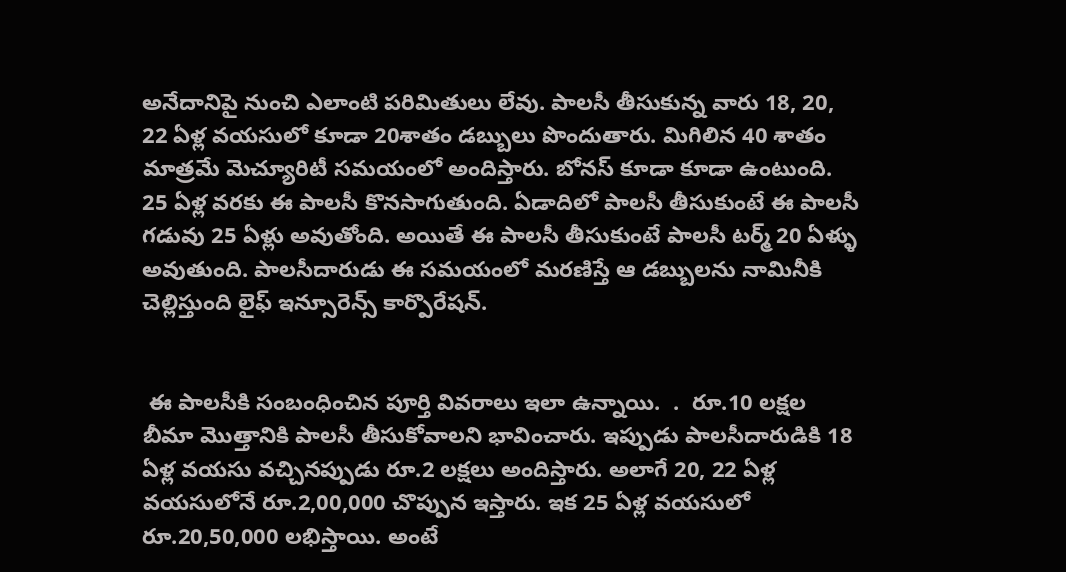అనేదానిపై నుంచి ఎలాంటి పరిమితులు లేవు. పాలసీ తీసుకున్న వారు 18, 20,  22 ఏళ్ల వయసులో కూడా 20శాతం డబ్బులు పొందుతారు. మిగిలిన 40 శాతం మాత్రమే మెచ్యూరిటీ సమయంలో అందిస్తారు. బోనస్ కూడా కూడా ఉంటుంది. 25 ఏళ్ల వరకు ఈ పాలసీ కొనసాగుతుంది. ఏడాదిలో పాలసీ తీసుకుంటే ఈ పాలసీ గడువు 25 ఏళ్లు అవుతోంది. అయితే ఈ పాలసీ తీసుకుంటే పాలసీ టర్మ్ 20 ఏళ్ళు అవుతుంది. పాలసీదారుడు ఈ సమయంలో మరణిస్తే ఆ డబ్బులను నామినీకి చెల్లిస్తుంది లైఫ్ ఇన్సూరెన్స్ కార్పొరేషన్.


 ఈ పాలసీకి సంబంధించిన పూర్తి వివరాలు ఇలా ఉన్నాయి.  .  రూ.10 లక్షల బీమా మొత్తానికి పాలసీ తీసుకోవాలని భావించారు. ఇప్పుడు పాలసీదారుడికి 18 ఏళ్ల వయసు వచ్చినప్పుడు రూ.2 లక్షలు అందిస్తారు. అలాగే 20, 22 ఏళ్ల వయసులోనే రూ.2,00,000 చొప్పున ఇస్తారు. ఇక 25 ఏళ్ల వయసులో రూ.20,50,000 లభిస్తాయి. అంటే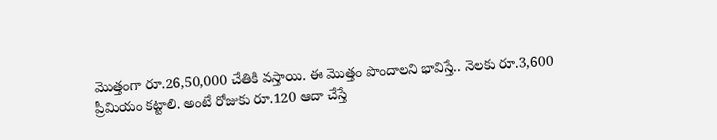మొత్తంగా రూ.26,50,000 చేతికి వస్తాయి. ఈ మొత్తం పొందాలని భావిస్తే.. నెలకు రూ.3,600 ప్రీమియం కట్టాలి. అంటే రోజుకు రూ.120 ఆదా చేస్తే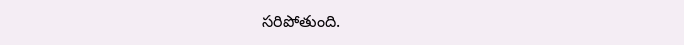సరిపోతుంది.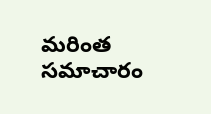మరింత సమాచారం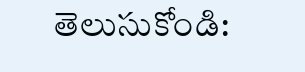తెలుసుకోండి: